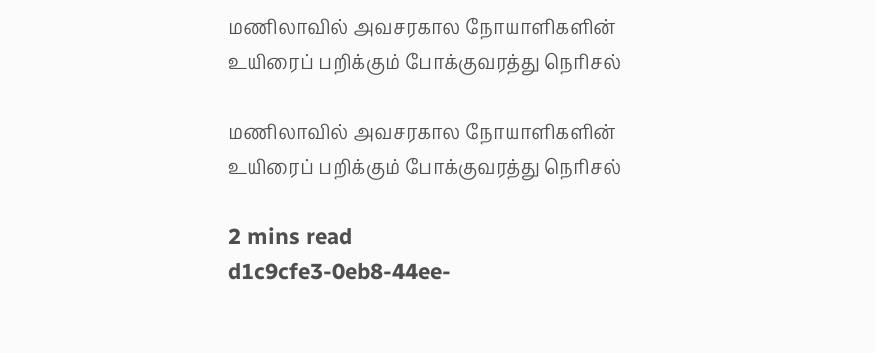மணிலாவில் அவசரகால நோயாளிகளின் உயிரைப் பறிக்கும் போக்குவரத்து நெரிசல்

மணிலாவில் அவசரகால நோயாளிகளின் உயிரைப் பறிக்கும் போக்குவரத்து நெரிசல்

2 mins read
d1c9cfe3-0eb8-44ee-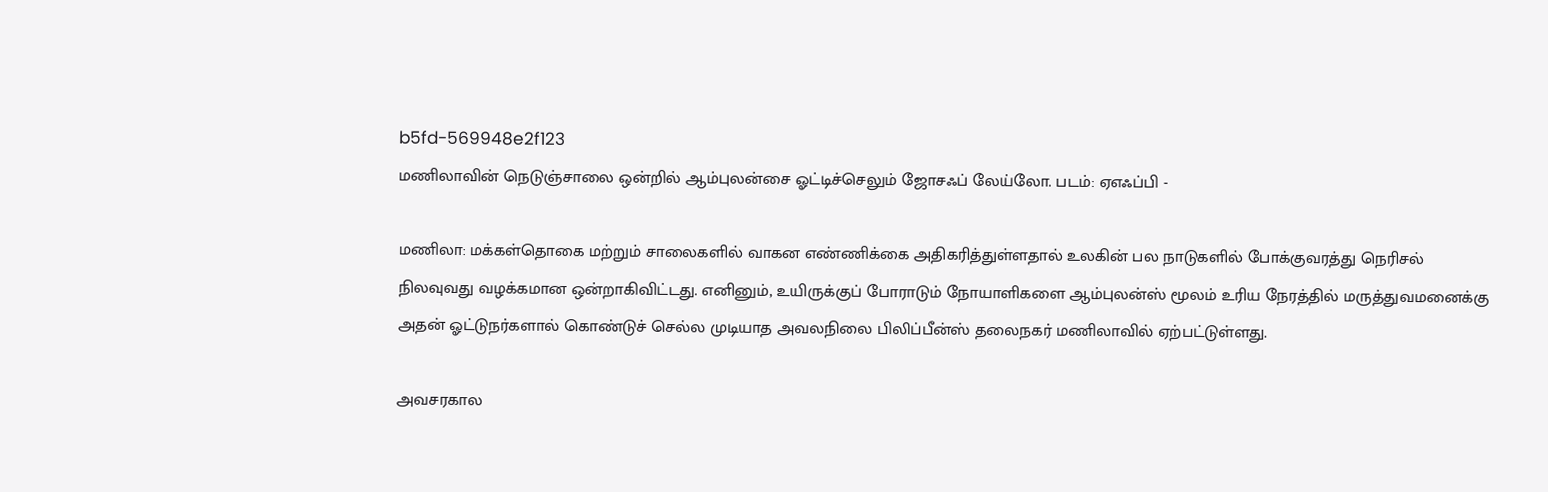b5fd-569948e2f123
மணிலாவின் நெடுஞ்சாலை ஒன்றில் ஆம்புலன்சை ஓட்டிச்செலும் ஜோசஃப் லேய்லோ. படம்: ஏஎஃப்பி -

மணிலா: மக்கள்தொகை மற்றும் சாலைகளில் வாகன எண்ணிக்கை அதிகரித்துள்ளதால் உலகின் பல நாடுகளில் போக்குவரத்து நெரிசல் நிலவுவது வழக்கமான ஒன்றாகிவிட்டது. எனினும், உயிருக்குப் போராடும் நோயாளிகளை ஆம்புலன்ஸ் மூலம் உரிய நேரத்தில் மருத்துவமனைக்கு அதன் ஓட்டுநர்களால் கொண்டுச் செல்ல முடியாத அவலநிலை பிலிப்பீன்ஸ் தலைநகர் மணிலாவில் ஏற்பட்டுள்ளது.

அவசரகால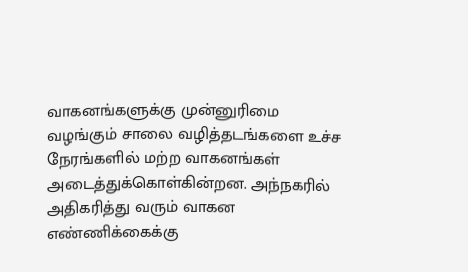வாகனங்களுக்கு முன்னுரிமை வழங்கும் சாலை வழித்தடங்களை உச்ச நேரங்களில் மற்ற வாகனங்கள் அடைத்துக்கொள்கின்றன. அந்நகரில் அதிகரித்து வரும் வாகன எண்ணிக்கைக்கு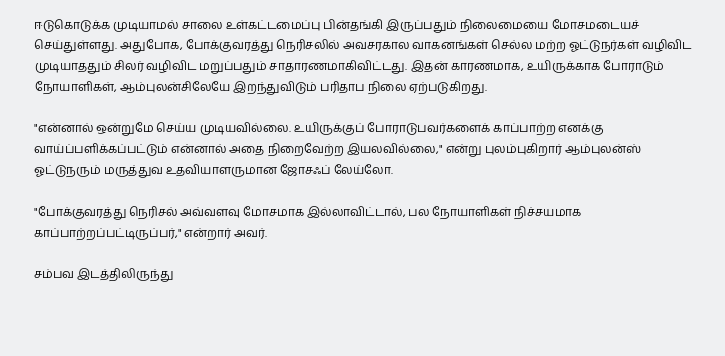ஈடுகொடுக்க முடியாமல் சாலை உள்கட்டமைப்பு பின்தங்கி இருப்பதும் நிலைமையை மோசமடையச் செய்துள்ளது. அதுபோக, போக்குவரத்து நெரிசலில் அவசரகால வாகனங்கள் செல்ல மற்ற ஓட்டுநர்கள் வழிவிட முடியாததும் சிலர் வழிவிட மறுப்பதும் சாதாரணமாகிவிட்டது. இதன் காரணமாக, உயிருக்காக போராடும் நோயாளிகள், ஆம்புலன்சிலேயே இறந்துவிடும் பரிதாப நிலை ஏற்படுகிறது.

"என்னால் ஒன்றுமே செய்ய முடியவில்லை. உயிருக்குப் போராடுபவர்களைக் காப்பாற்ற எனக்கு வாய்ப்பளிக்கப்பட்டும் என்னால் அதை நிறைவேற்ற இயலவில்லை," என்று புலம்புகிறார் ஆம்புலன்ஸ் ஓட்டுநரும் மருத்துவ உதவியாளருமான ஜோசஃப் லேய்லோ.

"போக்குவரத்து நெரிசல் அவ்வளவு மோசமாக இல்லாவிட்டால், பல நோயாளிகள் நிச்சயமாக காப்பாற்றப்பட்டிருப்பர்," என்றார் அவர்.

சம்பவ இடத்திலிருந்து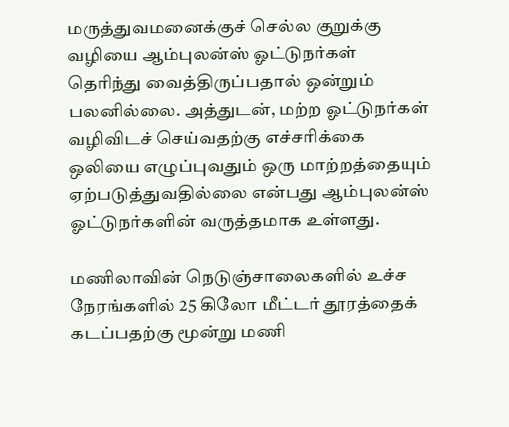மருத்துவமனைக்குச் செல்ல குறுக்கு வழியை ஆம்புலன்ஸ் ஓட்டுநர்கள் தெரிந்து வைத்திருப்பதால் ஒன்றும் பலனில்லை. அத்துடன், மற்ற ஓட்டுநர்கள் வழிவிடச் செய்வதற்கு எச்சரிக்கை ஒலியை எழுப்புவதும் ஒரு மாற்றத்தையும் ஏற்படுத்துவதில்லை என்பது ஆம்புலன்ஸ் ஓட்டுநர்களின் வருத்தமாக உள்ளது.

மணிலாவின் நெடுஞ்சாலைகளில் உச்ச நேரங்களில் 25 கிலோ மீட்டர் தூரத்தைக் கடப்பதற்கு மூன்று மணி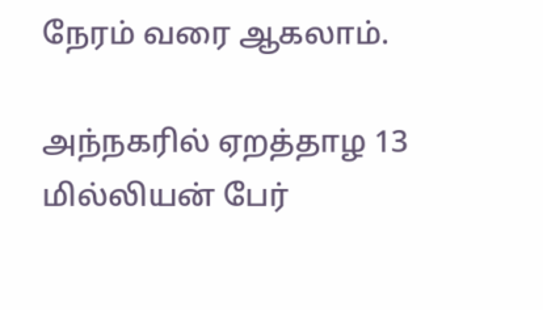நேரம் வரை ஆகலாம்.

அந்நகரில் ஏறத்தாழ 13 மில்லியன் பேர்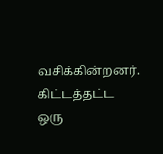வசிக்கின்றனர். கிட்டத்தட்ட ஒரு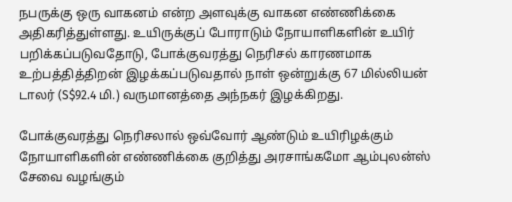நபருக்கு ஒரு வாகனம் என்ற அளவுக்கு வாகன எண்ணிக்கை அதிகரித்துள்ளது. உயிருக்குப் போராடும் நோயாளிகளின் உயிர் பறிக்கப்படுவதோடு, போக்குவரத்து நெரிசல் காரணமாக உற்பத்தித்திறன் இழக்கப்படுவதால் நாள் ஒன்றுக்கு 67 மில்லியன் டாலர் (S$92.4 மி.) வருமானத்தை அந்நகர் இழக்கிறது.

போக்குவரத்து நெரிசலால் ஒவ்வோர் ஆண்டும் உயிரிழக்கும் நோயாளிகளின் எண்ணிக்கை குறித்து அரசாங்கமோ ஆம்புலன்ஸ் சேவை வழங்கும்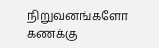நிறுவனங்களோ கணக்கு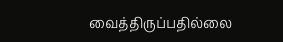வைத்திருப்பதில்லை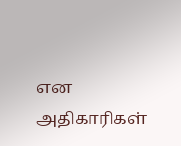என அதிகாரிகள்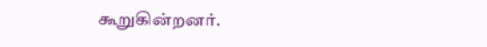கூறுகின்றனர்.